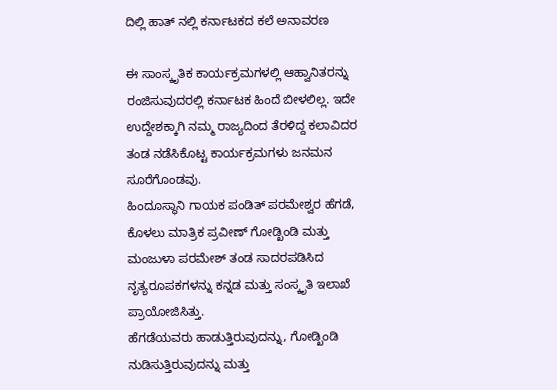ದಿಲ್ಲಿ ಹಾತ್ ನಲ್ಲಿ ಕರ್ನಾಟಕದ ಕಲೆ ಅನಾವರಣ

ಈ ಸಾಂಸ್ಕೃತಿಕ ಕಾರ್ಯಕ್ರಮಗಳಲ್ಲಿ ಆಹ್ವಾನಿತರನ್ನು ರಂಜಿಸುವುದರಲ್ಲಿ ಕರ್ನಾಟಕ ಹಿಂದೆ ಬೀಳಲಿಲ್ಲ. ಇದೇ ಉದ್ದೇಶಕ್ಕಾಗಿ ನಮ್ಮ ರಾಜ್ಯದಿಂದ ತೆರಳಿದ್ದ ಕಲಾವಿದರ ತಂಡ ನಡೆಸಿಕೊಟ್ಟ ಕಾರ್ಯಕ್ರಮಗಳು ಜನಮನ ಸೂರೆಗೊಂಡವು.
ಹಿಂದೂಸ್ಥಾನಿ ಗಾಯಕ ಪಂಡಿತ್ ಪರಮೇಶ್ವರ ಹೆಗಡೆ, ಕೊಳಲು ಮಾತ್ರಿಕ ಪ್ರವೀಣ್ ಗೋಡ್ಖಿಂಡಿ ಮತ್ತು ಮಂಜುಳಾ ಪರಮೇಶ್ ತಂಡ ಸಾದರಪಡಿಸಿದ ನೃತ್ಯರೂಪಕಗಳನ್ನು ಕನ್ನಡ ಮತ್ತು ಸಂಸ್ಕೃತಿ ಇಲಾಖೆ ಪ್ರಾಯೋಜಿಸಿತ್ತು.
ಹೆಗಡೆಯವರು ಹಾಡುತ್ತಿರುವುದನ್ನು, ಗೋಡ್ಖಿಂಡಿ ನುಡಿಸುತ್ತಿರುವುದನ್ನು ಮತ್ತು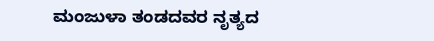ಮಂಜುಳಾ ತಂಡದವರ ನೃತ್ಯದ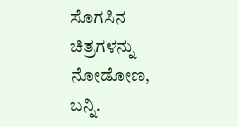ಸೊಗಸಿನ ಚಿತ್ರಗಳನ್ನು ನೋಡೋಣ, ಬನ್ನಿ.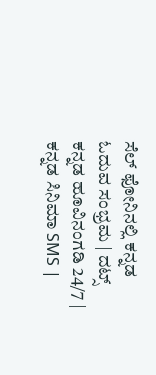ಸೆಲ್ ಫೋನಿನಲ್ಲಿ ಕನ್ನಡ ಓದುವ ಸಂಭ್ರಮ | ದಟ್ಸ್ ಕನ್ನಡ ಹೂವಿನಂಗಡಿ 24/7 | ಕನ್ನಡ ಸಿನಿಮಾ SMS |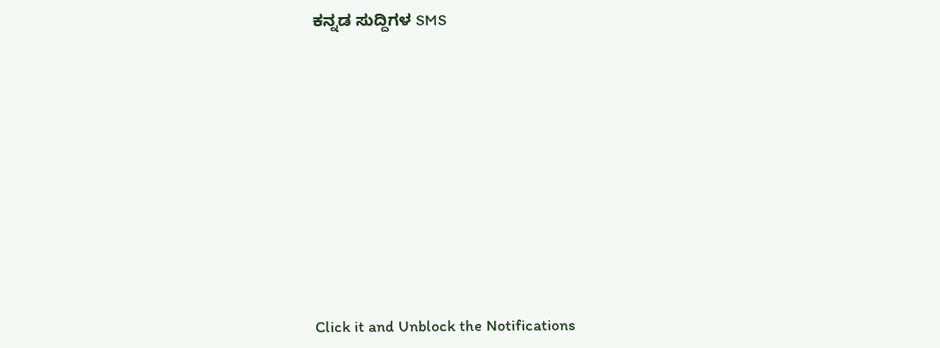ಕನ್ನಡ ಸುದ್ದಿಗಳ SMS












Click it and Unblock the Notifications